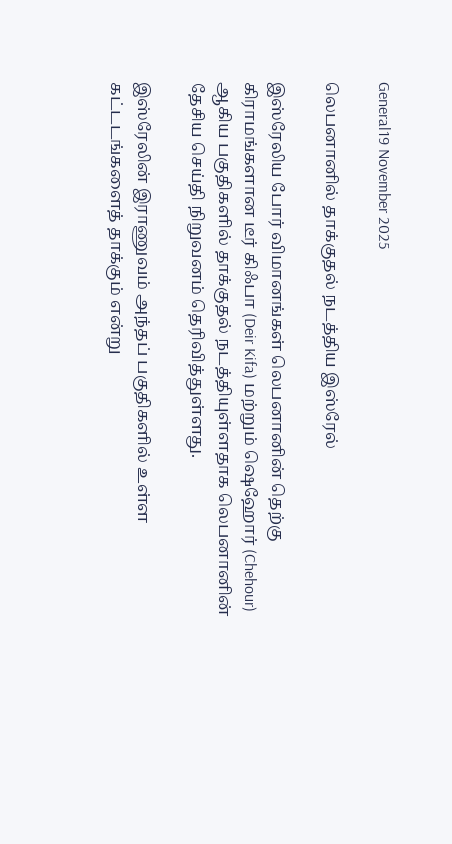General19 November 2025

லெபனானில் தாக்குதல் நடத்திய இஸ்ரேல்

இஸ்ரேலிய போர் விமானங்கள் லெபனானின் தெற்கு கிராமங்களான டீர் கிஃபா (Deir Kifa) மற்றும் ஷெஹோர் (Chehour) ஆகிய பகுதிகளில் தாக்குதல் நடத்தியுள்ளதாக லெபனானின் தேசிய செய்தி நிறுவனம் தெரிவித்துள்ளது.

இஸ்ரேலின் இராணுவம் அந்தப் பகுதிகளில் உள்ள கட்டடங்களைத் தாக்கும் என்று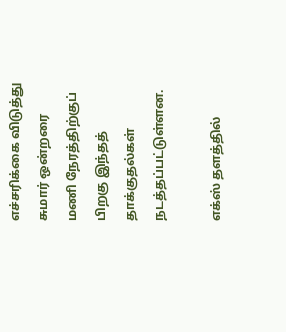எச்சரிக்கை விடுத்து சுமார் ஒன்றரை மணி நேரத்திற்குப் பிறகு இந்தத் தாக்குதல்கள் நடத்தப்பட்டுள்ளன.

எக்ஸ் தளத்தில்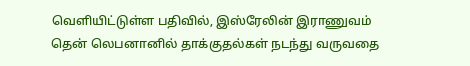வெளியிட்டுள்ள பதிவில், இஸ்ரேலின் இராணுவம் தென் லெபனானில் தாக்குதல்கள் நடந்து வருவதை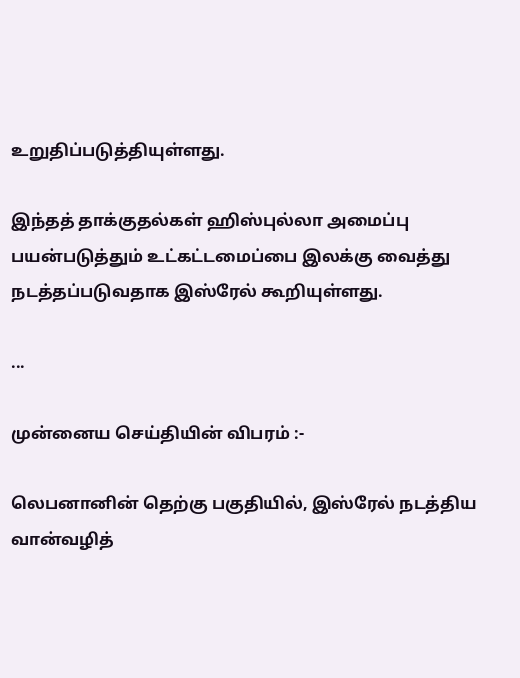உறுதிப்படுத்தியுள்ளது.

இந்தத் தாக்குதல்கள் ஹிஸ்புல்லா அமைப்பு பயன்படுத்தும் உட்கட்டமைப்பை இலக்கு வைத்து நடத்தப்படுவதாக இஸ்ரேல் கூறியுள்ளது.

...

முன்னைய செய்தியின் விபரம் :-

லெபனானின் தெற்கு பகுதியில், இஸ்ரேல் நடத்திய வான்வழித்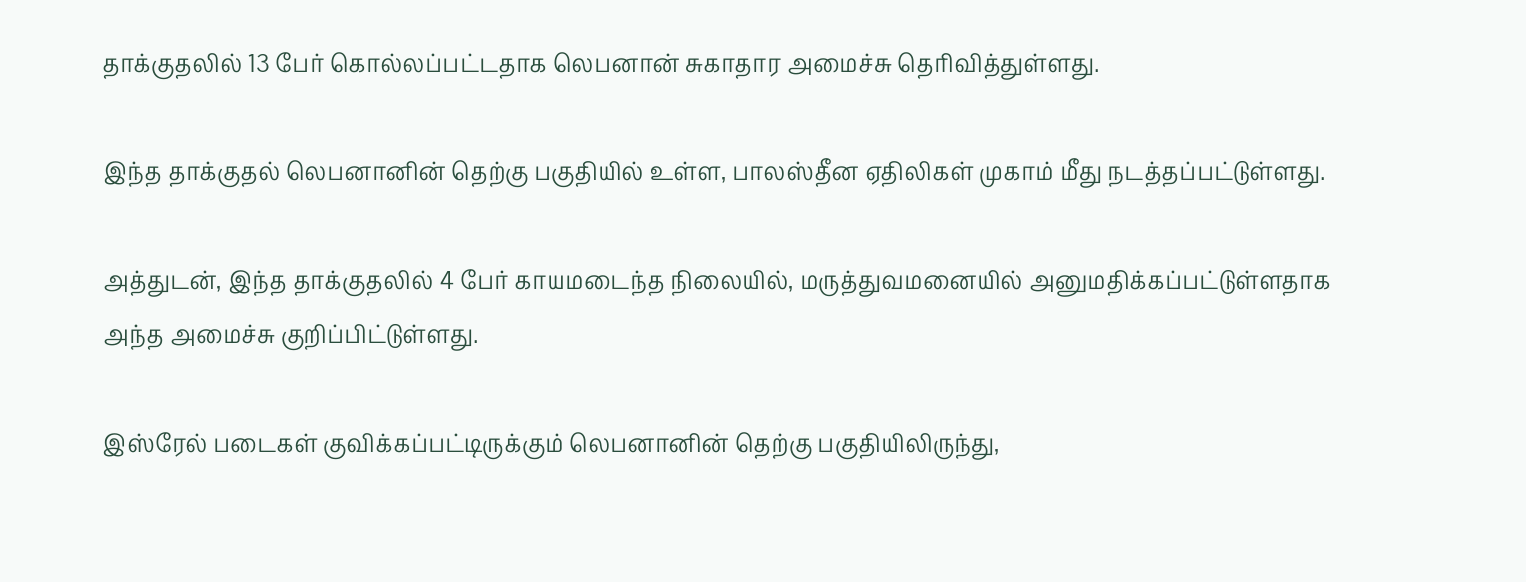தாக்குதலில் 13 பேர் கொல்லப்பட்டதாக லெபனான் சுகாதார அமைச்சு தெரிவித்துள்ளது.

இந்த தாக்குதல் லெபனானின் தெற்கு பகுதியில் உள்ள, பாலஸ்தீன ஏதிலிகள் முகாம் மீது நடத்தப்பட்டுள்ளது.

அத்துடன், இந்த தாக்குதலில் 4 பேர் காயமடைந்த நிலையில், மருத்துவமனையில் அனுமதிக்கப்பட்டுள்ளதாக அந்த அமைச்சு குறிப்பிட்டுள்ளது.

இஸ்ரேல் படைகள் குவிக்கப்பட்டிருக்கும் லெபனானின் தெற்கு பகுதியிலிருந்து,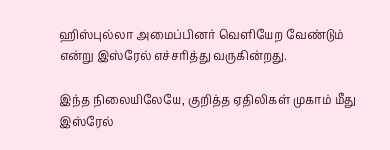ஹிஸ்புல்லா அமைப்பினர் வெளியேற வேண்டும் என்று இஸ்ரேல் எச்சரித்து வருகின்றது.

இந்த நிலையிலேயே, குறித்த ஏதிலிகள் முகாம் மீது இஸ்ரேல்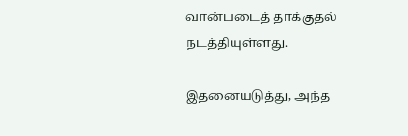வான்படைத் தாக்குதல் நடத்தியுள்ளது.

இதனையடுத்து, அந்த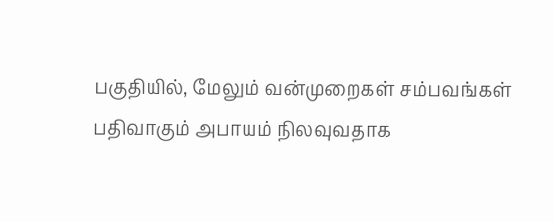பகுதியில், மேலும் வன்முறைகள் சம்பவங்கள் பதிவாகும் அபாயம் நிலவுவதாக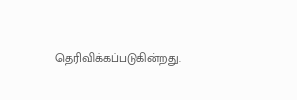தெரிவிக்கப்படுகின்றது.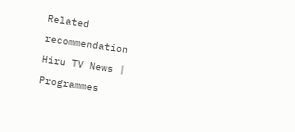Related recommendation
Hiru TV News | Programmes